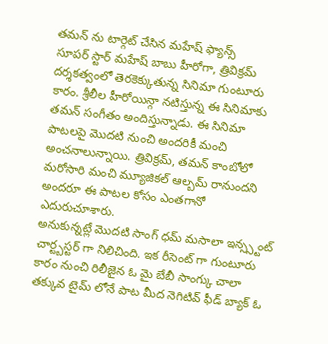తమన్ ను టార్గెట్ చేసిన మహేష్ ఫ్యాన్స్
సూపర్ స్టార్ మహేష్ బాబు హీరోగా, త్రివిక్రమ్ దర్శకత్వంలో తెరకెక్కుతున్న సినిమా గుంటూరు కారం. శ్రీలీల హీరోయిన్గా నటిస్తున్న ఈ సినిమాకు తమన్ సంగీతం అందిస్తున్నాడు. ఈ సినిమా పాటలపై మొదటి నుంచి అందరికీ మంచి అంచనాలున్నాయి. త్రివిక్రమ్, తమన్ కాంబోలో మరోసారి మంచి మ్యూజికల్ ఆల్బమ్ రానుందని అందరూ ఈ పాటల కోసం ఎంతగానో ఎదురుచూశారు.
అనుకున్నట్లే మొదటి సాంగ్ ధమ్ మసాలా ఇన్స్స్టంట్ చార్ట్బస్టర్ గా నిలిచింది. ఇక రీసెంట్ గా గుంటూరు కారం నుంచి రిలీజైన ఓ మై బేబీ సాంగ్కు చాలా తక్కువ టైమ్ లోనే పాట మీద నెగిటివ్ ఫీడ్ బ్యాక్ ఓ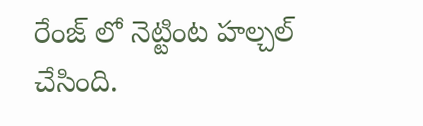రేంజ్ లో నెట్టింట హల్చల్ చేసింది.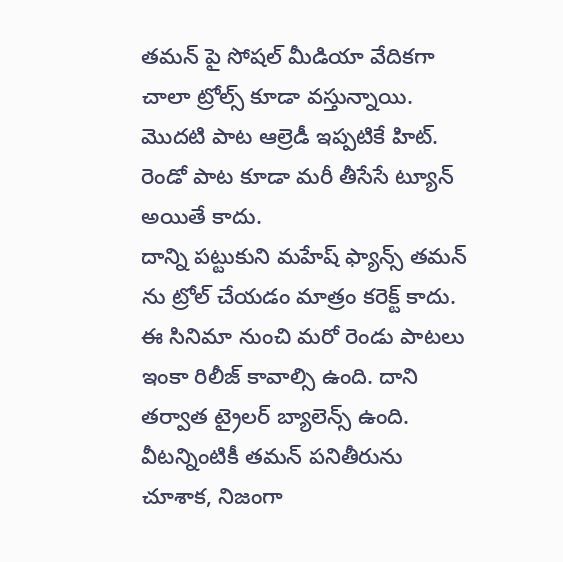తమన్ పై సోషల్ మీడియా వేదికగా చాలా ట్రోల్స్ కూడా వస్తున్నాయి. మొదటి పాట ఆల్రెడీ ఇప్పటికే హిట్. రెండో పాట కూడా మరీ తీసేసే ట్యూన్ అయితే కాదు.
దాన్ని పట్టుకుని మహేష్ ఫ్యాన్స్ తమన్ ను ట్రోల్ చేయడం మాత్రం కరెక్ట్ కాదు. ఈ సినిమా నుంచి మరో రెండు పాటలు ఇంకా రిలీజ్ కావాల్సి ఉంది. దాని తర్వాత ట్రైలర్ బ్యాలెన్స్ ఉంది. వీటన్నింటికీ తమన్ పనితీరును చూశాక, నిజంగా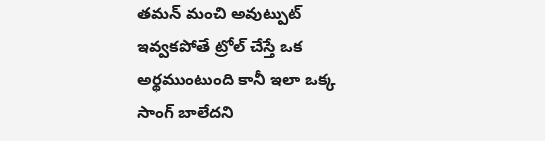తమన్ మంచి అవుట్పుట్ ఇవ్వకపోతే ట్రోల్ చేస్తే ఒక అర్థముంటుంది కానీ ఇలా ఒక్క సాంగ్ బాలేదని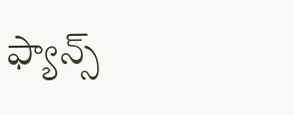ఫ్యాన్స్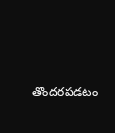తొందరపడటం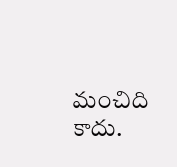మంచిది కాదు.